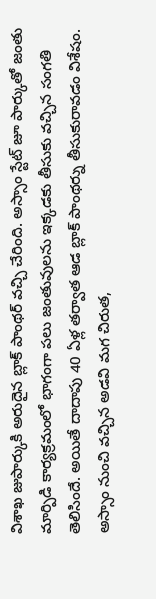విశాఖ జుపార్కుకి అరుదైన బ్లాక్ పాంథర్ వచ్చి చేరింది. అస్సాం స్టేట్ జూ పార్కుతో జంతు మార్పిడి కార్యక్రమంలో భాగంగా పలు జంతువులను ఇక్కడకు తీసుకు వచ్చిన సంగతి తెలిసిందే. అయితే దాదాపు 40 ఏళ్ల తర్వాత ఆడ బ్లాక్ పాంథర్ను తీసుకురావడం విశేషం. అస్సాం నుంచి వచ్చిన అడవి మగ చిరుత,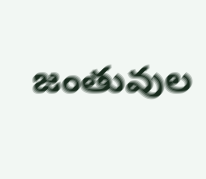జంతువుల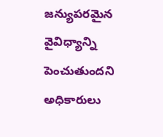జన్యుపరమైన వైవిధ్యాన్ని పెంచుతుందని అధికారులు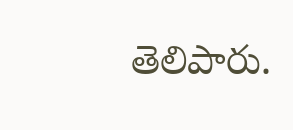తెలిపారు.